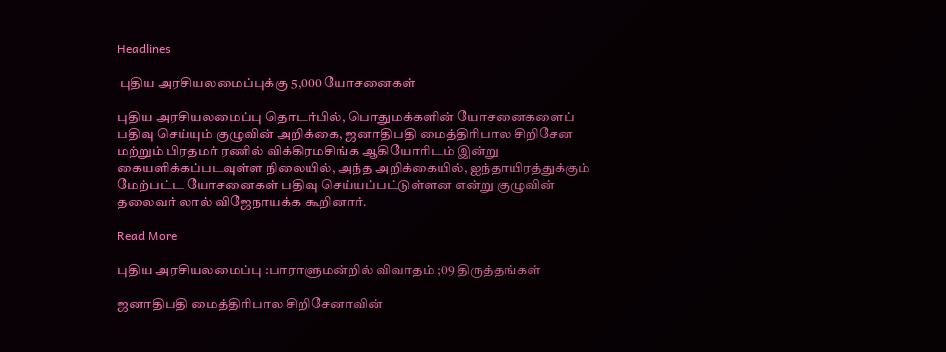Headlines

 புதிய அரசியலமைப்புக்கு 5,000 யோசனைகள்

புதிய அரசியலமைப்பு தொடர்பில், பொதுமக்களின் யோசனைகளைப் பதிவு செய்யும் குழுவின் அறிக்கை, ஜனாதிபதி மைத்திரிபால சிறிசேன மற்றும் பிரதமர் ரணில் விக்கிரமசிங்க ஆகியோரிடம் இன்று கையளிக்கப்படவுள்ள நிலையில், அந்த அறிக்கையில், ஐந்தாயிரத்துக்கும் மேற்பட்ட யோசனைகள் பதிவு செய்யப்பட்டுள்ளன என்று குழுவின் தலைவர் லால் விஜேநாயக்க கூறினார்.

Read More

புதிய அரசியலமைப்பு :பாராளுமன்றில் விவாதம் ;09 திருத்தங்கள்

ஜனாதிபதி மைத்திரிபால சிறிசேனாவின்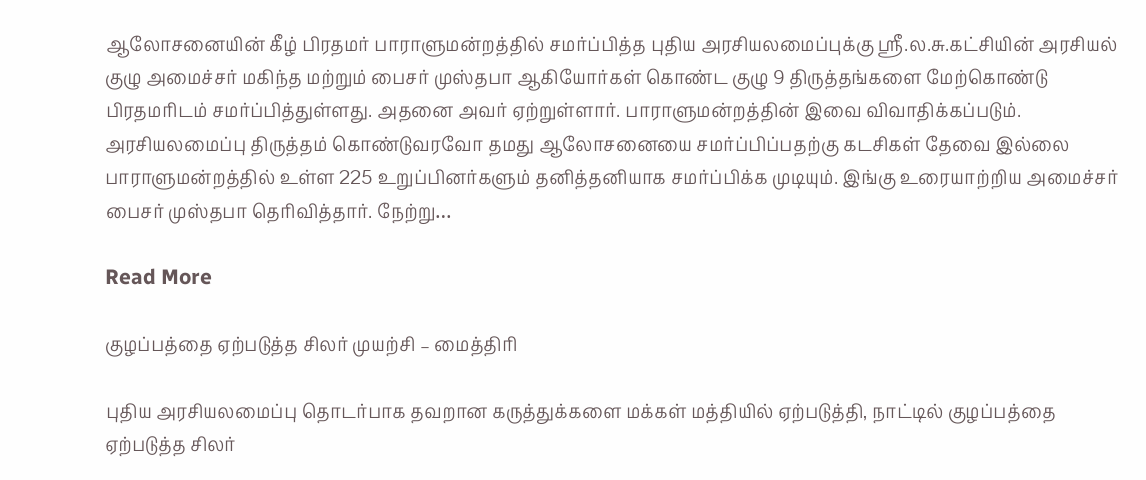ஆலோசனையின் கீழ் பிரதமர் பாராளுமன்றத்தில் சமர்ப்பித்த புதிய அரசியலமைப்புக்கு ஸ்ரீ.ல.சு.கட்சியின் அரசியல் குழு அமைச்சர் மகிந்த மற்றும் பைசர் முஸ்தபா ஆகியோர்கள் கொண்ட குழு 9 திருத்தங்களை மேற்கொண்டு பிரதமரிடம் சமர்ப்பித்துள்ளது. அதனை அவர் ஏற்றுள்ளார். பாராளுமன்றத்தின் இவை விவாதிக்கப்படும். அரசியலமைப்பு திருத்தம் கொண்டுவரவோ தமது ஆலோசனையை சமர்ப்பிப்பதற்கு கடசிகள் தேவை இல்லை பாராளுமன்றத்தில் உள்ள 225 உறுப்பினர்களும் தனித்தனியாக சமர்ப்பிக்க முடியும். இங்கு உரையாற்றிய அமைச்சர் பைசர் முஸ்தபா தெரிவித்தார். நேற்று…

Read More

குழப்பத்தை ஏற்படுத்த சிலர் முயற்சி – மைத்திரி

புதிய அரசியலமைப்பு தொடர்பாக தவறான கருத்துக்களை மக்கள் மத்தியில் ஏற்படுத்தி, நாட்டில் குழப்பத்தை ஏற்படுத்த சிலர்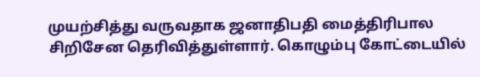முயற்சித்து வருவதாக ஜனாதிபதி மைத்திரிபால சிறிசேன தெரிவித்துள்ளார். கொழும்பு கோட்டையில்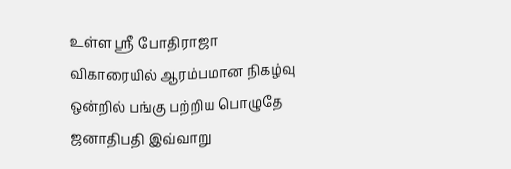உள்ள ஸ்ரீ போதிராஜா விகாரையில் ஆரம்பமான நிகழ்வு ஒன்றில் பங்கு பற்றிய பொழுதே ஜனாதிபதி இவ்வாறு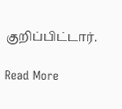குறிப்பிட்டார்.

Read More